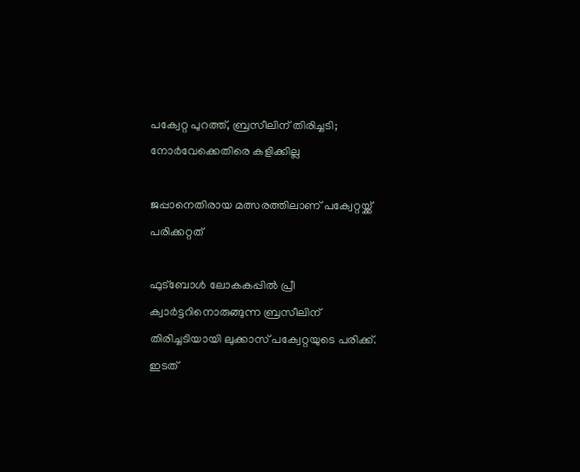പക്വേറ്റ പുറത്ത്, ബ്രസീലിന് തിരിച്ചടി; നോര്‍വേക്കെതിരെ കളിക്കില്ല

ജപ്പാനെതിരായ മത്സരത്തിലാണ് പക്വേറ്റയ്ക്ക് പരിക്കറ്റത്

ഫുട്‌ബോള്‍ ലോകകപ്പില്‍ പ്രീ ക്വാര്‍ട്ടറിനൊരുങ്ങുന്ന ബ്രസീലിന് തിരിച്ചടിയായി ലുക്കാസ് പക്വേറ്റയുടെ പരിക്ക്. ഇടത്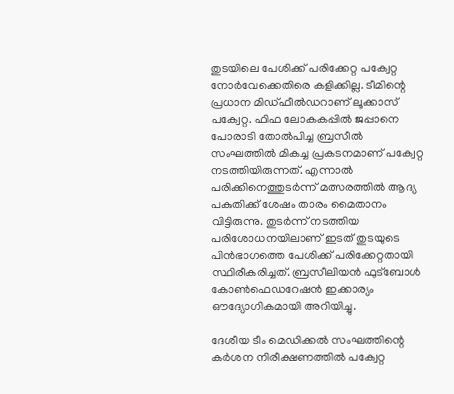തുടയിലെ പേശിക്ക് പരിക്കേറ്റ പക്വേറ്റ നോര്‍വേക്കെതിരെ കളിക്കില്ല. ടീമിന്റെ പ്രധാന മിഡ്ഫീല്‍ഡറാണ് ലൂക്കാസ് പക്വേറ്റ. ഫിഫ ലോകകപ്പില്‍ ജപ്പാനെ പോരാടി തോല്‍പിച്ച ബ്രസീല്‍ സംഘത്തില്‍ മികച്ച പ്രകടനമാണ് പക്വേറ്റ നടത്തിയിരുന്നത്. എന്നാല്‍ പരിക്കിനെത്തുടര്‍ന്ന് മത്സരത്തില്‍ ആദ്യ പകുതിക്ക് ശേഷം താരം മൈതാനം വിട്ടിരുന്നു. തുടര്‍ന്ന് നടത്തിയ പരിശോധനയിലാണ് ഇടത് തുടയുടെ പിന്‍ഭാഗത്തെ പേശിക്ക് പരിക്കേറ്റതായി സ്ഥിരീകരിച്ചത്. ബ്രസീലിയന്‍ ഫുട്‌ബോള്‍ കോണ്‍ഫെഡറേഷന്‍ ഇക്കാര്യം ഔദ്യോഗികമായി അറിയിച്ചു.

ദേശീയ ടീം മെഡിക്കല്‍ സംഘത്തിന്റെ കര്‍ശന നിരീക്ഷണത്തില്‍ പക്വേറ്റ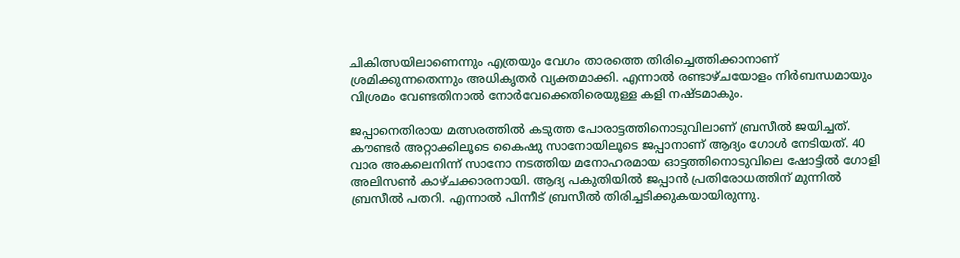ചികിത്സയിലാണെന്നും എത്രയും വേഗം താരത്തെ തിരിച്ചെത്തിക്കാനാണ് ശ്രമിക്കുന്നതെന്നും അധികൃതര്‍ വ്യക്തമാക്കി. എന്നാല്‍ രണ്ടാഴ്ചയോളം നിര്‍ബന്ധമായും വിശ്രമം വേണ്ടതിനാല്‍ നോര്‍വേക്കെതിരെയുള്ള കളി നഷ്ടമാകും.

ജപ്പാനെതിരായ മത്സരത്തില്‍ കടുത്ത പോരാട്ടത്തിനൊടുവിലാണ് ബ്രസീല്‍ ജയിച്ചത്. കൗണ്ടര്‍ അറ്റാക്കിലൂടെ കൈഷു സാനോയിലൂടെ ജപ്പാനാണ് ആദ്യം ഗോള്‍ നേടിയത്. 40 വാര അകലെനിന്ന് സാനോ നടത്തിയ മനോഹരമായ ഓട്ടത്തിനൊടുവിലെ ഷോട്ടില്‍ ഗോളി അലിസണ്‍ കാഴ്ചക്കാരനായി. ആദ്യ പകുതിയില്‍ ജപ്പാന്‍ പ്രതിരോധത്തിന് മുന്നില്‍ ബ്രസീല്‍ പതറി. എന്നാല്‍ പിന്നീട് ബ്രസീല്‍ തിരിച്ചടിക്കുകയായിരുന്നു.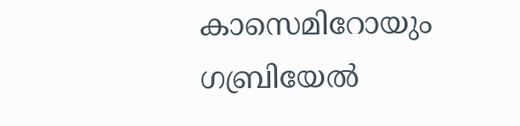കാസെമിറോയും ഗബ്രിയേല്‍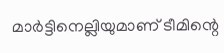മാര്‍ട്ടിനെല്ലിയുമാണ് ടീമിന്റെ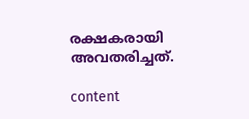രക്ഷകരായി അവതരിച്ചത്.

content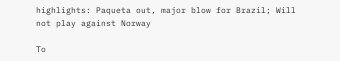highlights: Paqueta out, major blow for Brazil; Will not play against Norway

To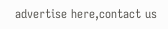advertise here,contact us